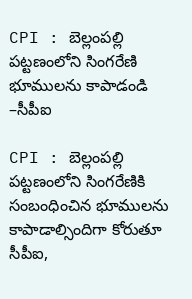CPI : బెల్లంపల్లి పట్టణంలోని సింగరేణి భూములను కాపాడండి –సీపీఐ

CPI : బెల్లంపల్లి పట్టణంలోని సింగరేణికి సంబంధించిన భూములను కాపాడాల్సిందిగా కోరుతూ సీపీఐ,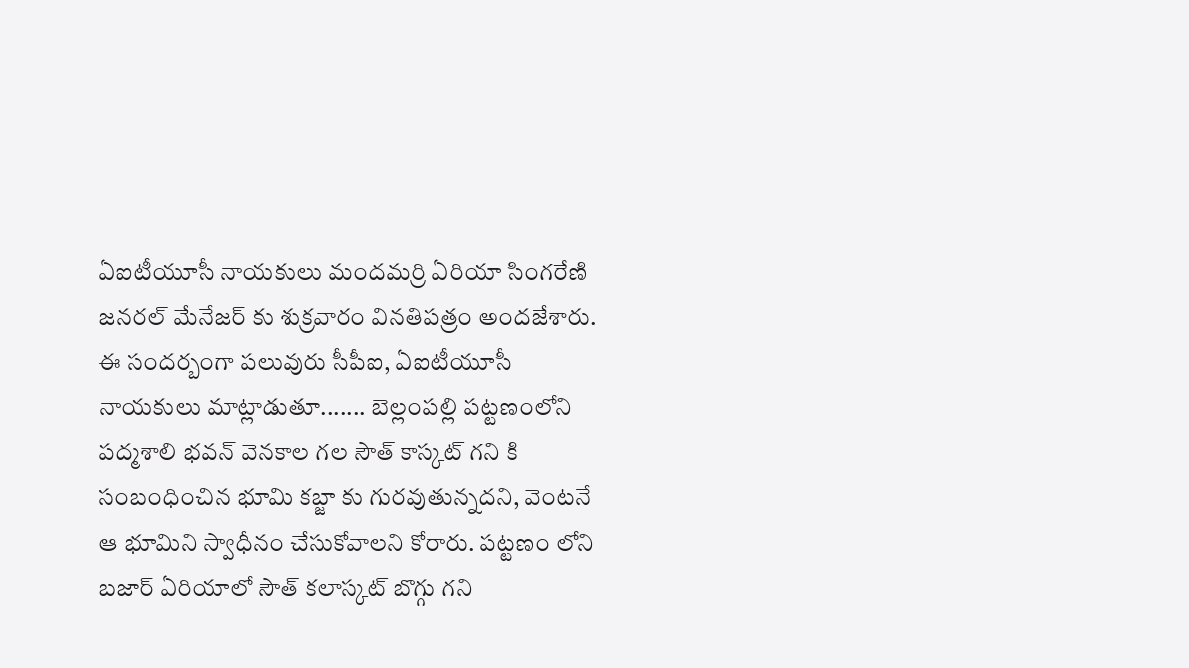ఏఐటీయూసీ నాయకులు మందమర్రి ఏరియా సింగరేణి జనరల్ మేనేజర్ కు శుక్రవారం వినతిపత్రం అందజేశారు. ఈ సందర్బంగా పలువురు సీపీఐ, ఏఐటీయూసీ నాయకులు మాట్లాడుతూ....... బెల్లంపల్లి పట్టణంలోని పద్మశాలి భవన్ వెనకాల గల సౌత్ కాస్కట్ గని కి సంబంధించిన భూమి కబ్జా కు గురవుతున్నదని, వెంటనే ఆ భూమిని స్వాధీనం చేసుకోవాలని కోరారు. పట్టణం లోని బజార్ ఏరియాలో సౌత్ కలాస్కట్ బొగ్గు గని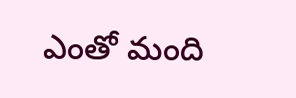ఎంతో మంది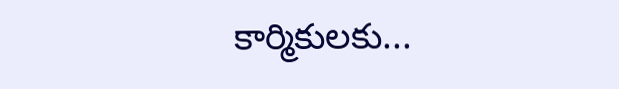కార్మికులకు...